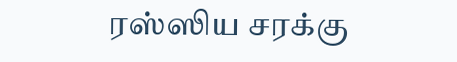ரஸ்ஸிய சரக்கு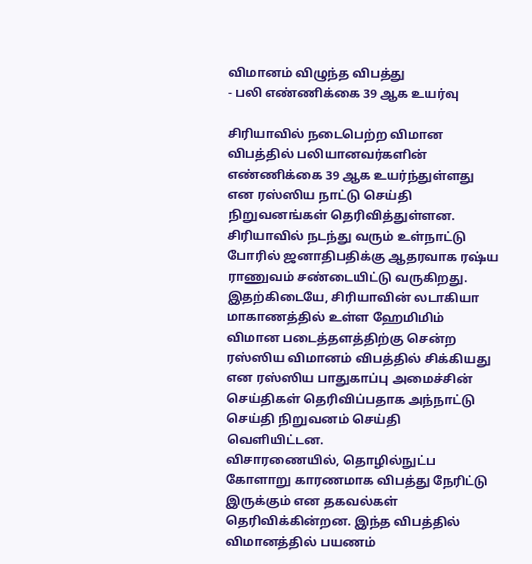விமானம் விழுந்த விபத்து
- பலி எண்ணிக்கை 39 ஆக உயர்வு

சிரியாவில் நடைபெற்ற விமான விபத்தில் பலியானவர்களின் எண்ணிக்கை 39 ஆக உயர்ந்துள்ளது என ரஸ்ஸிய நாட்டு செய்தி நிறுவனங்கள் தெரிவித்துள்ளன.
சிரியாவில் நடந்து வரும் உள்நாட்டு போரில் ஜனாதிபதிக்கு ஆதரவாக ரஷ்ய ராணுவம் சண்டையிட்டு வருகிறது. இதற்கிடையே, சிரியாவின் லடாகியா மாகாணத்தில் உள்ள ஹேமிமிம் விமான படைத்தளத்திற்கு சென்ற ரஸ்ஸிய விமானம் விபத்தில் சிக்கியது என ரஸ்ஸிய பாதுகாப்பு அமைச்சின் செய்திகள் தெரிவிப்பதாக அந்நாட்டு செய்தி நிறுவனம் செய்தி வெளியிட்டன.
விசாரணையில், தொழில்நுட்ப கோளாறு காரணமாக விபத்து நேரிட்டு இருக்கும் என தகவல்கள் தெரிவிக்கின்றன. இந்த விபத்தில் விமானத்தில் பயணம்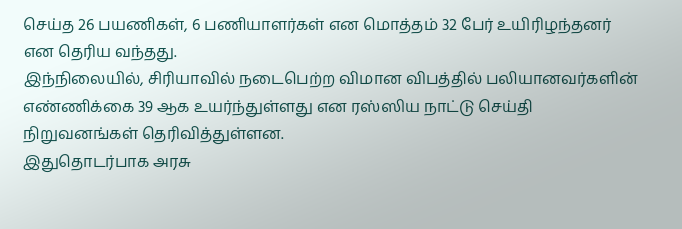செய்த 26 பயணிகள், 6 பணியாளர்கள் என மொத்தம் 32 பேர் உயிரிழந்தனர் என தெரிய வந்தது.
இந்நிலையில், சிரியாவில் நடைபெற்ற விமான விபத்தில் பலியானவர்களின் எண்ணிக்கை 39 ஆக உயர்ந்துள்ளது என ரஸ்ஸிய நாட்டு செய்தி நிறுவனங்கள் தெரிவித்துள்ளன.
இதுதொடர்பாக அரசு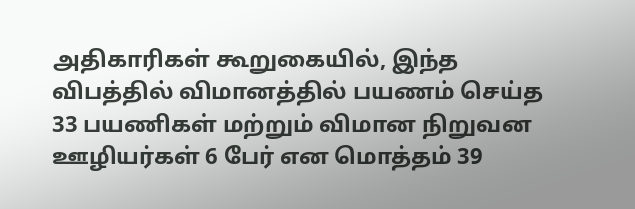அதிகாரிகள் கூறுகையில், இந்த விபத்தில் விமானத்தில் பயணம் செய்த 33 பயணிகள் மற்றும் விமான நிறுவன ஊழியர்கள் 6 பேர் என மொத்தம் 39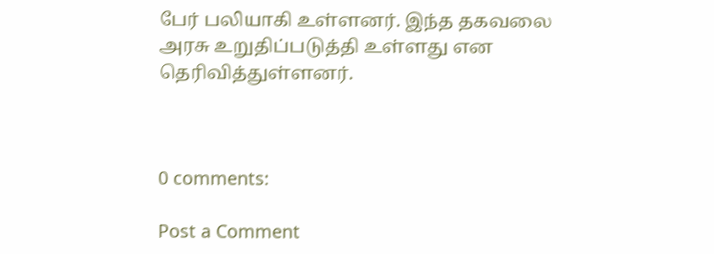பேர் பலியாகி உள்ளனர். இந்த தகவலை அரசு உறுதிப்படுத்தி உள்ளது என தெரிவித்துள்ளனர்.



0 comments:

Post a Comment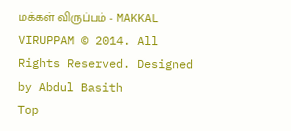மக்கள் விருப்பம் - MAKKAL VIRUPPAM © 2014. All Rights Reserved. Designed by Abdul Basith
Top